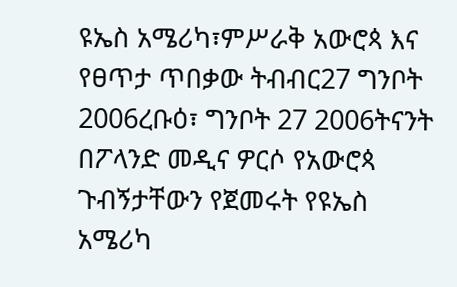ዩኤስ አሜሪካ፣ምሥራቅ አውሮጳ እና የፀጥታ ጥበቃው ትብብር27 ግንቦት 2006ረቡዕ፣ ግንቦት 27 2006ትናንት በፖላንድ መዲና ዎርሶ የአውሮጳ ጉብኝታቸውን የጀመሩት የዩኤስ አሜሪካ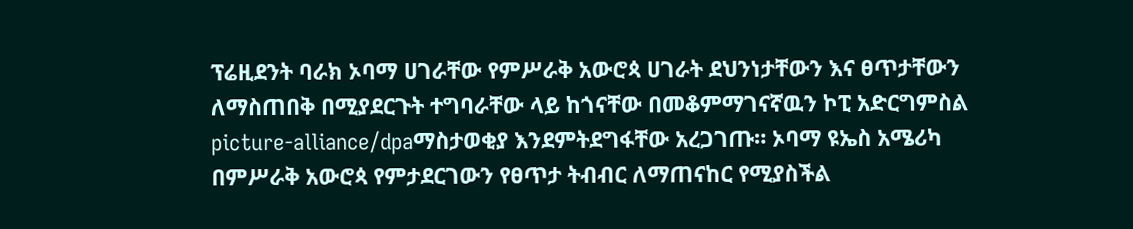ፕሬዚደንት ባራክ ኦባማ ሀገራቸው የምሥራቅ አውሮጳ ሀገራት ደህንነታቸውን እና ፀጥታቸውን ለማስጠበቅ በሚያደርጉት ተግባራቸው ላይ ከጎናቸው በመቆምማገናኛዉን ኮፒ አድርግምስል picture-alliance/dpaማስታወቂያ እንደምትደግፋቸው አረጋገጡ። ኦባማ ዩኤስ አሜሪካ በምሥራቅ አውሮጳ የምታደርገውን የፀጥታ ትብብር ለማጠናከር የሚያስችል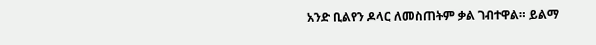አንድ ቢልየን ዶላር ለመስጠትም ቃል ገብተዋል። ይልማ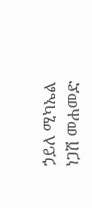ኃይለ ሚካኤል ነጋሽ መሐመድ